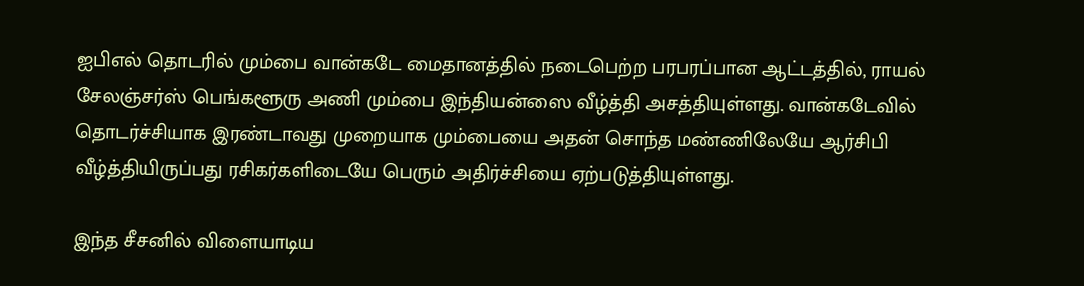ஐபிஎல் தொடரில் மும்பை வான்கடே மைதானத்தில் நடைபெற்ற பரபரப்பான ஆட்டத்தில், ராயல் சேலஞ்சர்ஸ் பெங்களூரு அணி மும்பை இந்தியன்ஸை வீழ்த்தி அசத்தியுள்ளது. வான்கடேவில் தொடர்ச்சியாக இரண்டாவது முறையாக மும்பையை அதன் சொந்த மண்ணிலேயே ஆர்சிபி வீழ்த்தியிருப்பது ரசிகர்களிடையே பெரும் அதிர்ச்சியை ஏற்படுத்தியுள்ளது.

இந்த சீசனில் விளையாடிய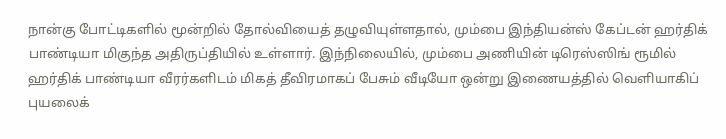நான்கு போட்டிகளில் மூன்றில் தோல்வியைத் தழுவியுள்ளதால், மும்பை இந்தியன்ஸ் கேப்டன் ஹர்திக் பாண்டியா மிகுந்த அதிருப்தியில் உள்ளார். இந்நிலையில், மும்பை அணியின் டிரெஸ்ஸிங் ரூமில் ஹர்திக் பாண்டியா வீரர்களிடம் மிகத் தீவிரமாகப் பேசும் வீடியோ ஒன்று இணையத்தில் வெளியாகிப் புயலைக்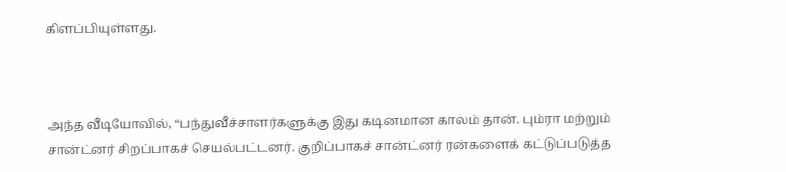கிளப்பியுள்ளது.



அந்த வீடியோவில், “பந்துவீச்சாளர்களுக்கு இது கடினமான காலம் தான். பும்ரா மற்றும் சான்ட்னர் சிறப்பாகச் செயல்பட்டனர். குறிப்பாகச் சான்ட்னர் ரன்களைக் கட்டுப்படுத்த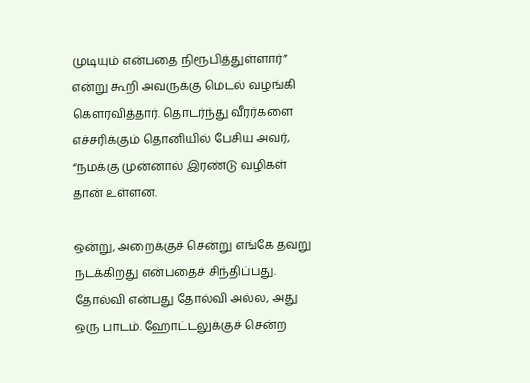முடியும் என்பதை நிரூபித்துள்ளார்” என்று கூறி அவருக்கு மெடல் வழங்கி கௌரவித்தார். தொடர்ந்து வீரர்களை எச்சரிக்கும் தொனியில் பேசிய அவர், “நமக்கு முன்னால் இரண்டு வழிகள் தான் உள்ளன.

ஒன்று, அறைக்குச் சென்று எங்கே தவறு நடக்கிறது என்பதைச் சிந்திப்பது. தோல்வி என்பது தோல்வி அல்ல, அது ஒரு பாடம். ஹோட்டலுக்குச் சென்ற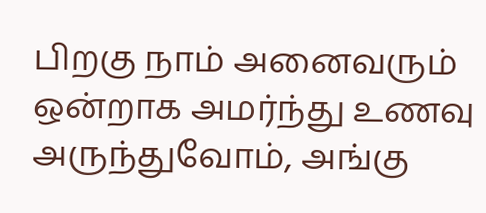பிறகு நாம் அனைவரும் ஒன்றாக அமர்ந்து உணவு அருந்துவோம், அங்கு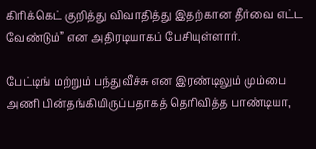கிரிக்கெட் குறித்து விவாதித்து இதற்கான தீர்வை எட்ட வேண்டும்” என அதிரடியாகப் பேசியுள்ளார்.

பேட்டிங் மற்றும் பந்துவீச்சு என இரண்டிலும் மும்பை அணி பின்தங்கியிருப்பதாகத் தெரிவித்த பாண்டியா,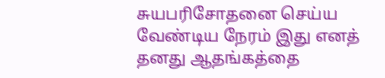சுயபரிசோதனை செய்ய வேண்டிய நேரம் இது எனத் தனது ஆதங்கத்தை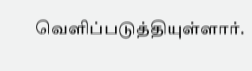வெளிப்படுத்தியுள்ளார்.